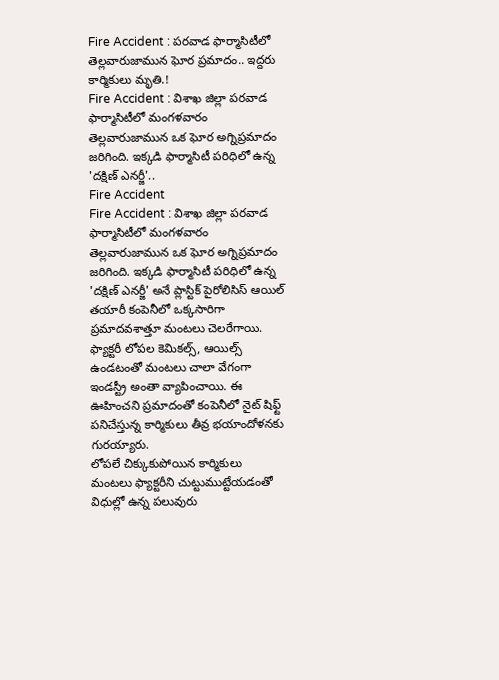Fire Accident : పరవాడ ఫార్మాసిటీలో తెల్లవారుజామున ఘోర ప్రమాదం.. ఇద్దరు కార్మికులు మృతి.!
Fire Accident : విశాఖ జిల్లా పరవాడ ఫార్మాసిటీలో మంగళవారం తెల్లవారుజామున ఒక ఘోర అగ్నిప్రమాదం జరిగింది. ఇక్కడి ఫార్మాసిటీ పరిధిలో ఉన్న 'దక్షిణ్ ఎనర్జీ'..
Fire Accident
Fire Accident : విశాఖ జిల్లా పరవాడ ఫార్మాసిటీలో మంగళవారం తెల్లవారుజామున ఒక ఘోర అగ్నిప్రమాదం జరిగింది. ఇక్కడి ఫార్మాసిటీ పరిధిలో ఉన్న 'దక్షిణ్ ఎనర్జీ' అనే ప్లాస్టిక్ పైరోలిసిస్ ఆయిల్ తయారీ కంపెనీలో ఒక్కసారిగా ప్రమాదవశాత్తూ మంటలు చెలరేగాయి. ఫ్యాక్టరీ లోపల కెమికల్స్, ఆయిల్స్ ఉండటంతో మంటలు చాలా వేగంగా ఇండస్ట్రీ అంతా వ్యాపించాయి. ఈ ఊహించని ప్రమాదంతో కంపెనీలో నైట్ షిఫ్ట్ పనిచేస్తున్న కార్మికులు తీవ్ర భయాందోళనకు గురయ్యారు.
లోపలే చిక్కుకుపోయిన కార్మికులు
మంటలు ఫ్యాక్టరీని చుట్టుముట్టేయడంతో విధుల్లో ఉన్న పలువురు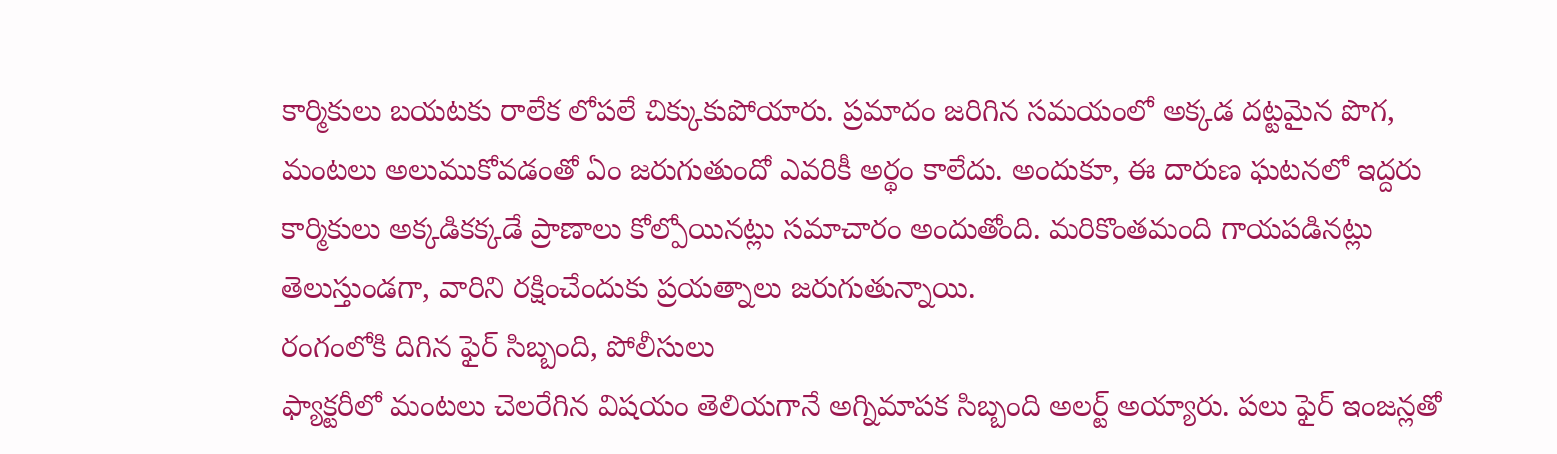కార్మికులు బయటకు రాలేక లోపలే చిక్కుకుపోయారు. ప్రమాదం జరిగిన సమయంలో అక్కడ దట్టమైన పొగ, మంటలు అలుముకోవడంతో ఏం జరుగుతుందో ఎవరికీ అర్థం కాలేదు. అందుకూ, ఈ దారుణ ఘటనలో ఇద్దరు కార్మికులు అక్కడికక్కడే ప్రాణాలు కోల్పోయినట్లు సమాచారం అందుతోంది. మరికొంతమంది గాయపడినట్లు తెలుస్తుండగా, వారిని రక్షించేందుకు ప్రయత్నాలు జరుగుతున్నాయి.
రంగంలోకి దిగిన ఫైర్ సిబ్బంది, పోలీసులు
ఫ్యాక్టరీలో మంటలు చెలరేగిన విషయం తెలియగానే అగ్నిమాపక సిబ్బంది అలర్ట్ అయ్యారు. పలు ఫైర్ ఇంజన్లతో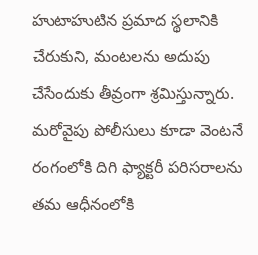హుటాహుటిన ప్రమాద స్థలానికి చేరుకుని, మంటలను అదుపు చేసేందుకు తీవ్రంగా శ్రమిస్తున్నారు. మరోవైపు పోలీసులు కూడా వెంటనే రంగంలోకి దిగి ఫ్యాక్టరీ పరిసరాలను తమ ఆధీనంలోకి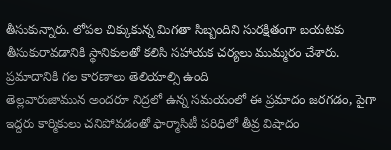తీసుకున్నారు. లోపల చిక్కుకున్న మిగతా సిబ్బందిని సురక్షితంగా బయటకు తీసుకురావడానికి స్థానికులతో కలిసి సహాయక చర్యలు ముమ్మరం చేశారు.
ప్రమాదానికి గల కారణాలు తెలియాల్సి ఉంది
తెల్లవారుజామున అందరూ నిద్రలో ఉన్న సమయంలో ఈ ప్రమాదం జరగడం, పైగా ఇద్దరు కార్మికులు చనిపోవడంతో ఫార్మాసిటీ పరిధిలో తీవ్ర విషాదం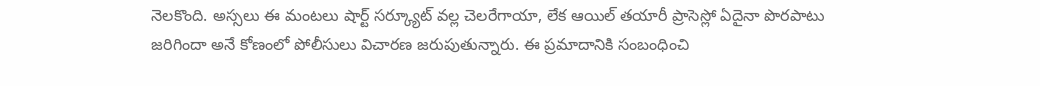నెలకొంది. అస్సలు ఈ మంటలు షార్ట్ సర్క్యూట్ వల్ల చెలరేగాయా, లేక ఆయిల్ తయారీ ప్రాసెస్లో ఏదైనా పొరపాటు జరిగిందా అనే కోణంలో పోలీసులు విచారణ జరుపుతున్నారు. ఈ ప్రమాదానికి సంబంధించి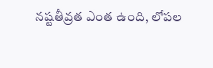నష్టతీవ్రత ఎంత ఉంది, లోపల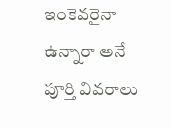ఇంకెవరైనా ఉన్నారా అనే పూర్తి వివరాలు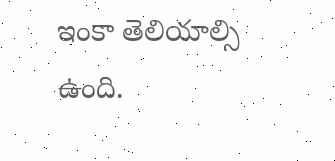ఇంకా తెలియాల్సి ఉంది.